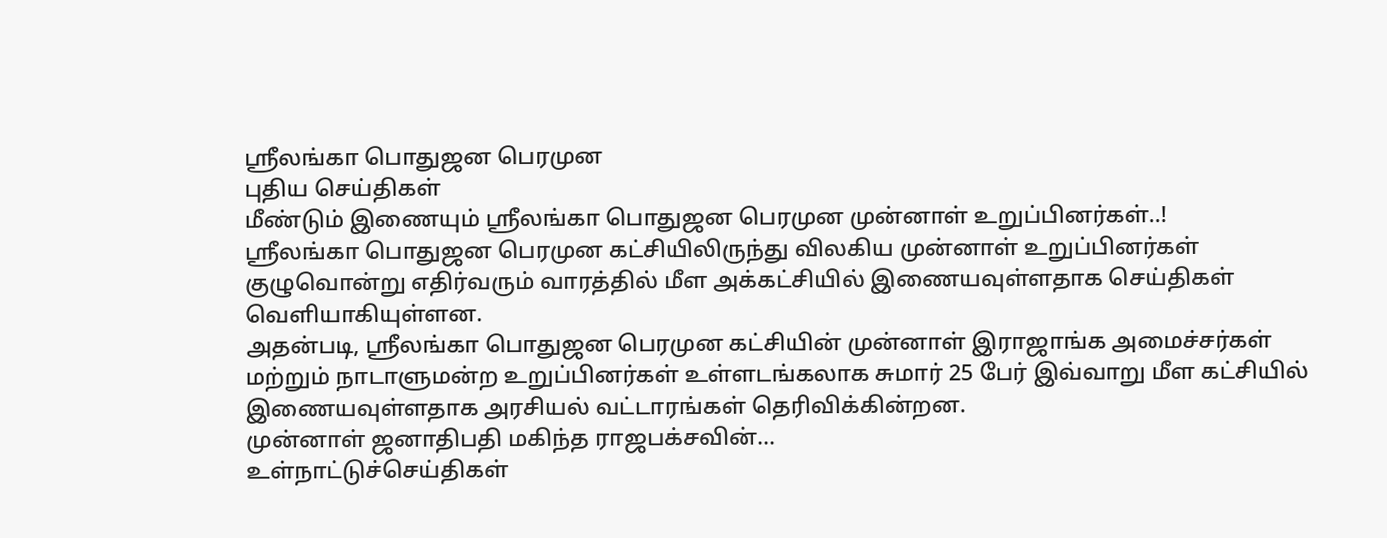ஸ்ரீலங்கா பொதுஜன பெரமுன
புதிய செய்திகள்
மீண்டும் இணையும் ஸ்ரீலங்கா பொதுஜன பெரமுன முன்னாள் உறுப்பினர்கள்..!
ஸ்ரீலங்கா பொதுஜன பெரமுன கட்சியிலிருந்து விலகிய முன்னாள் உறுப்பினர்கள் குழுவொன்று எதிர்வரும் வாரத்தில் மீள அக்கட்சியில் இணையவுள்ளதாக செய்திகள் வெளியாகியுள்ளன.
அதன்படி, ஸ்ரீலங்கா பொதுஜன பெரமுன கட்சியின் முன்னாள் இராஜாங்க அமைச்சர்கள் மற்றும் நாடாளுமன்ற உறுப்பினர்கள் உள்ளடங்கலாக சுமார் 25 பேர் இவ்வாறு மீள கட்சியில் இணையவுள்ளதாக அரசியல் வட்டாரங்கள் தெரிவிக்கின்றன.
முன்னாள் ஜனாதிபதி மகிந்த ராஜபக்சவின்...
உள்நாட்டுச்செய்திகள்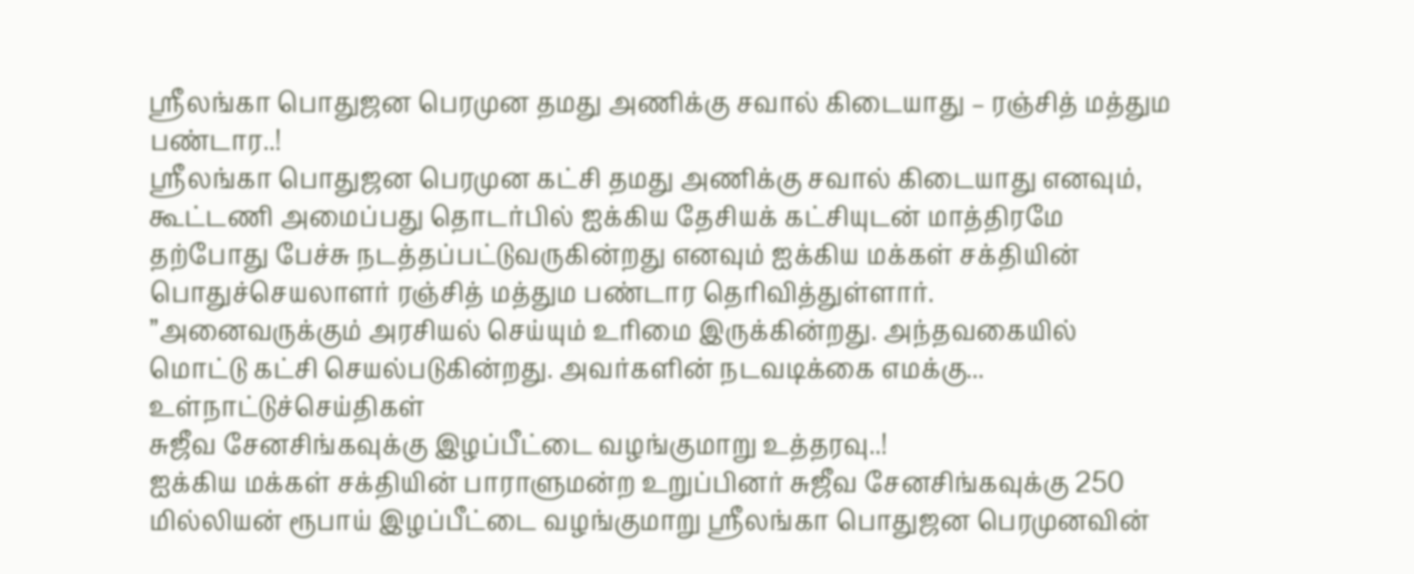ஸ்ரீலங்கா பொதுஜன பெரமுன தமது அணிக்கு சவால் கிடையாது – ரஞ்சித் மத்தும பண்டார..!
ஸ்ரீலங்கா பொதுஜன பெரமுன கட்சி தமது அணிக்கு சவால் கிடையாது எனவும், கூட்டணி அமைப்பது தொடர்பில் ஐக்கிய தேசியக் கட்சியுடன் மாத்திரமே தற்போது பேச்சு நடத்தப்பட்டுவருகின்றது எனவும் ஐக்கிய மக்கள் சக்தியின் பொதுச்செயலாளர் ரஞ்சித் மத்தும பண்டார தெரிவித்துள்ளார்.
”அனைவருக்கும் அரசியல் செய்யும் உரிமை இருக்கின்றது. அந்தவகையில் மொட்டு கட்சி செயல்படுகின்றது. அவர்களின் நடவடிக்கை எமக்கு...
உள்நாட்டுச்செய்திகள்
சுஜீவ சேனசிங்கவுக்கு இழப்பீட்டை வழங்குமாறு உத்தரவு..!
ஐக்கிய மக்கள் சக்தியின் பாராளுமன்ற உறுப்பினர் சுஜீவ சேனசிங்கவுக்கு 250 மில்லியன் ரூபாய் இழப்பீட்டை வழங்குமாறு ஸ்ரீலங்கா பொதுஜன பெரமுனவின்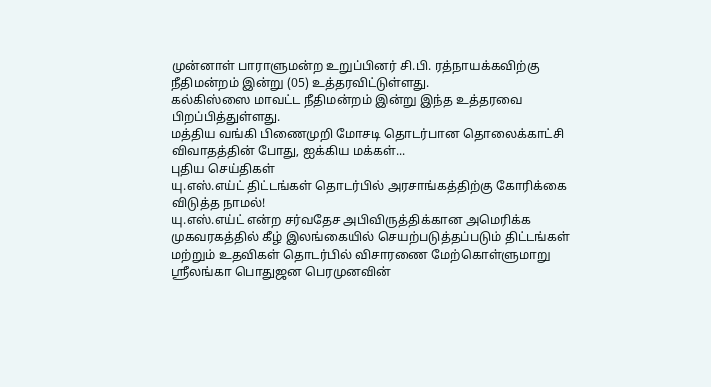முன்னாள் பாராளுமன்ற உறுப்பினர் சி.பி. ரத்நாயக்கவிற்கு நீதிமன்றம் இன்று (05) உத்தரவிட்டுள்ளது.
கல்கிஸ்ஸை மாவட்ட நீதிமன்றம் இன்று இந்த உத்தரவை பிறப்பித்துள்ளது.
மத்திய வங்கி பிணைமுறி மோசடி தொடர்பான தொலைக்காட்சி விவாதத்தின் போது, ஐக்கிய மக்கள்...
புதிய செய்திகள்
யு.எஸ்.எய்ட் திட்டங்கள் தொடர்பில் அரசாங்கத்திற்கு கோரிக்கை விடுத்த நாமல்!
யு.எஸ்.எய்ட் என்ற சர்வதேச அபிவிருத்திக்கான அமெரிக்க முகவரகத்தில் கீழ் இலங்கையில் செயற்படுத்தப்படும் திட்டங்கள் மற்றும் உதவிகள் தொடர்பில் விசாரணை மேற்கொள்ளுமாறு ஸ்ரீலங்கா பொதுஜன பெரமுனவின்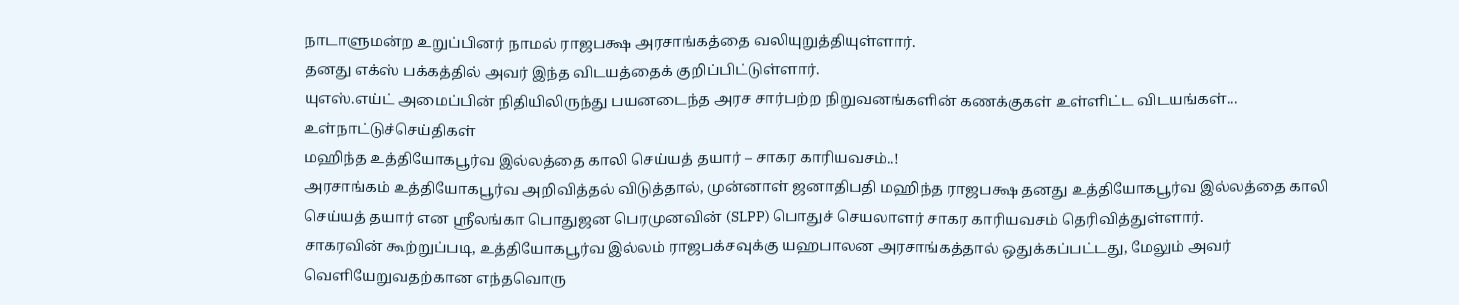நாடாளுமன்ற உறுப்பினர் நாமல் ராஜபக்ஷ அரசாங்கத்தை வலியுறுத்தியுள்ளார்.
தனது எக்ஸ் பக்கத்தில் அவர் இந்த விடயத்தைக் குறிப்பிட்டுள்ளார்.
யுஎஸ்.எய்ட் அமைப்பின் நிதியிலிருந்து பயனடைந்த அரச சார்பற்ற நிறுவனங்களின் கணக்குகள் உள்ளிட்ட விடயங்கள்...
உள்நாட்டுச்செய்திகள்
மஹிந்த உத்தியோகபூர்வ இல்லத்தை காலி செய்யத் தயார் – சாகர காரியவசம்..!
அரசாங்கம் உத்தியோகபூர்வ அறிவித்தல் விடுத்தால், முன்னாள் ஜனாதிபதி மஹிந்த ராஜபக்ஷ தனது உத்தியோகபூர்வ இல்லத்தை காலி செய்யத் தயார் என ஸ்ரீலங்கா பொதுஜன பெரமுனவின் (SLPP) பொதுச் செயலாளர் சாகர காரியவசம் தெரிவித்துள்ளார்.
சாகரவின் கூற்றுப்படி, உத்தியோகபூர்வ இல்லம் ராஜபக்சவுக்கு யஹபாலன அரசாங்கத்தால் ஒதுக்கப்பட்டது, மேலும் அவர் வெளியேறுவதற்கான எந்தவொரு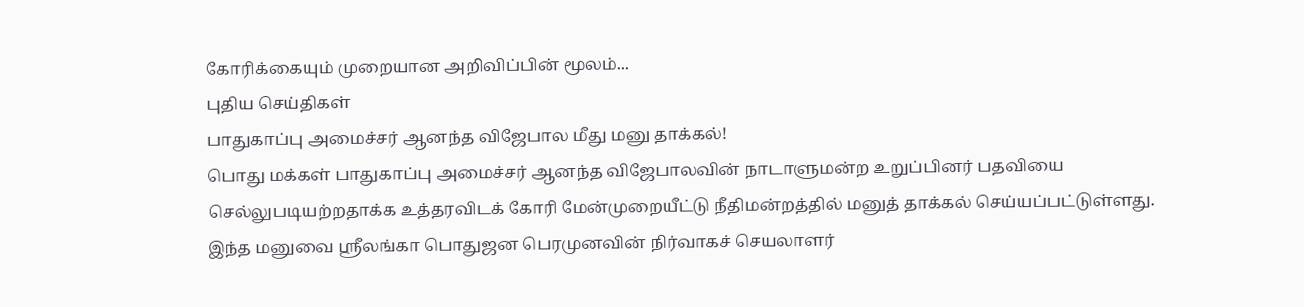கோரிக்கையும் முறையான அறிவிப்பின் மூலம்...
புதிய செய்திகள்
பாதுகாப்பு அமைச்சர் ஆனந்த விஜேபால மீது மனு தாக்கல்!
பொது மக்கள் பாதுகாப்பு அமைச்சர் ஆனந்த விஜேபாலவின் நாடாளுமன்ற உறுப்பினர் பதவியை செல்லுபடியற்றதாக்க உத்தரவிடக் கோரி மேன்முறையீட்டு நீதிமன்றத்தில் மனுத் தாக்கல் செய்யப்பட்டுள்ளது.
இந்த மனுவை ஸ்ரீலங்கா பொதுஜன பெரமுனவின் நிர்வாகச் செயலாளர்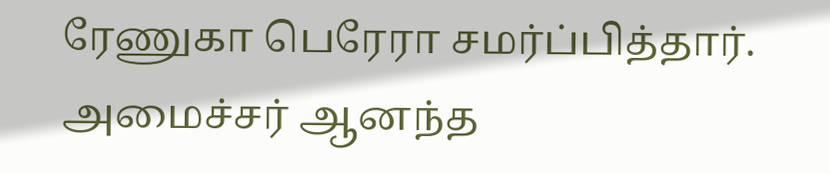ரேணுகா பெரேரா சமர்ப்பித்தார்.
அமைச்சர் ஆனந்த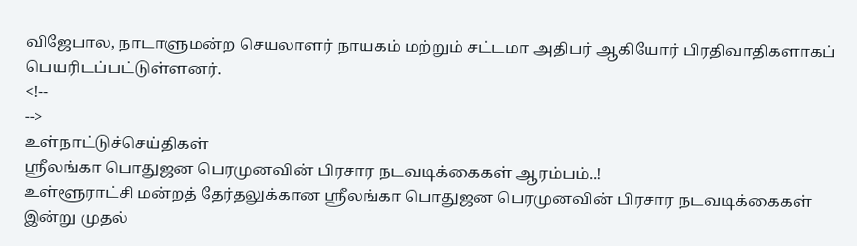விஜேபால, நாடாளுமன்ற செயலாளர் நாயகம் மற்றும் சட்டமா அதிபர் ஆகியோர் பிரதிவாதிகளாகப் பெயரிடப்பட்டுள்ளனர்.
<!--
-->
உள்நாட்டுச்செய்திகள்
ஸ்ரீலங்கா பொதுஜன பெரமுனவின் பிரசார நடவடிக்கைகள் ஆரம்பம்..!
உள்ளூராட்சி மன்றத் தேர்தலுக்கான ஸ்ரீலங்கா பொதுஜன பெரமுனவின் பிரசார நடவடிக்கைகள் இன்று முதல்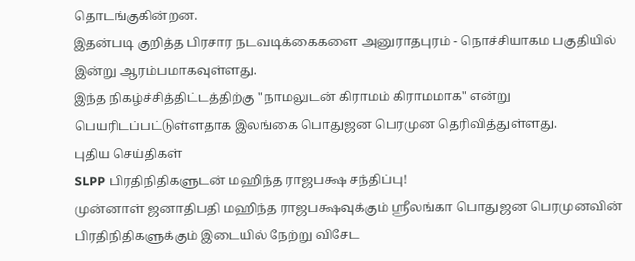தொடங்குகின்றன.
இதன்படி குறித்த பிரசார நடவடிக்கைகளை அனுராதபுரம் - நொச்சியாகம பகுதியில் இன்று ஆரம்பமாகவுள்ளது.
இந்த நிகழ்ச்சித்திட்டத்திற்கு "நாமலுடன் கிராமம் கிராமமாக" என்று பெயரிடப்பட்டுள்ளதாக இலங்கை பொதுஜன பெரமுன தெரிவித்துள்ளது.
புதிய செய்திகள்
SLPP பிரதிநிதிகளுடன் மஹிந்த ராஜபக்ஷ சந்திப்பு!
முன்னாள் ஜனாதிபதி மஹிந்த ராஜபக்ஷவுக்கும் ஸ்ரீலங்கா பொதுஜன பெரமுனவின் பிரதிநிதிகளுக்கும் இடையில் நேற்று விசேட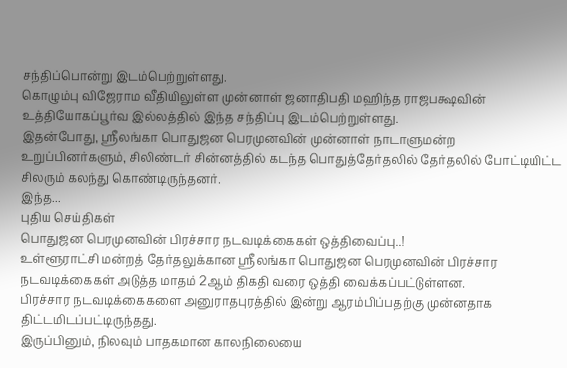சந்திப்பொன்று இடம்பெற்றுள்ளது.
கொழும்பு விஜேராம வீதியிலுள்ள முன்னாள் ஜனாதிபதி மஹிந்த ராஜபக்ஷவின் உத்தியோகப்பூர்வ இல்லத்தில் இந்த சந்திப்பு இடம்பெற்றுள்ளது.
இதன்போது, ஸ்ரீலங்கா பொதுஜன பெரமுனவின் முன்னாள் நாடாளுமன்ற உறுப்பினர்களும், சிலிண்டர் சின்னத்தில் கடந்த பொதுத்தேர்தலில் தேர்தலில் போட்டியிட்ட சிலரும் கலந்து கொண்டிருந்தனர்.
இந்த...
புதிய செய்திகள்
பொதுஜன பெரமுனவின் பிரச்சார நடவடிக்கைகள் ஒத்திவைப்பு..!
உள்ளூராட்சி மன்றத் தேர்தலுக்கான ஸ்ரீலங்கா பொதுஜன பெரமுனவின் பிரச்சார நடவடிக்கைகள் அடுத்த மாதம் 2ஆம் திகதி வரை ஒத்தி வைக்கப்பட்டுள்ளன.
பிரச்சார நடவடிக்கைகளை அனுராதபுரத்தில் இன்று ஆரம்பிப்பதற்கு முன்னதாக திட்டமிடப்பட்டிருந்தது.
இருப்பினும், நிலவும் பாதகமான காலநிலையை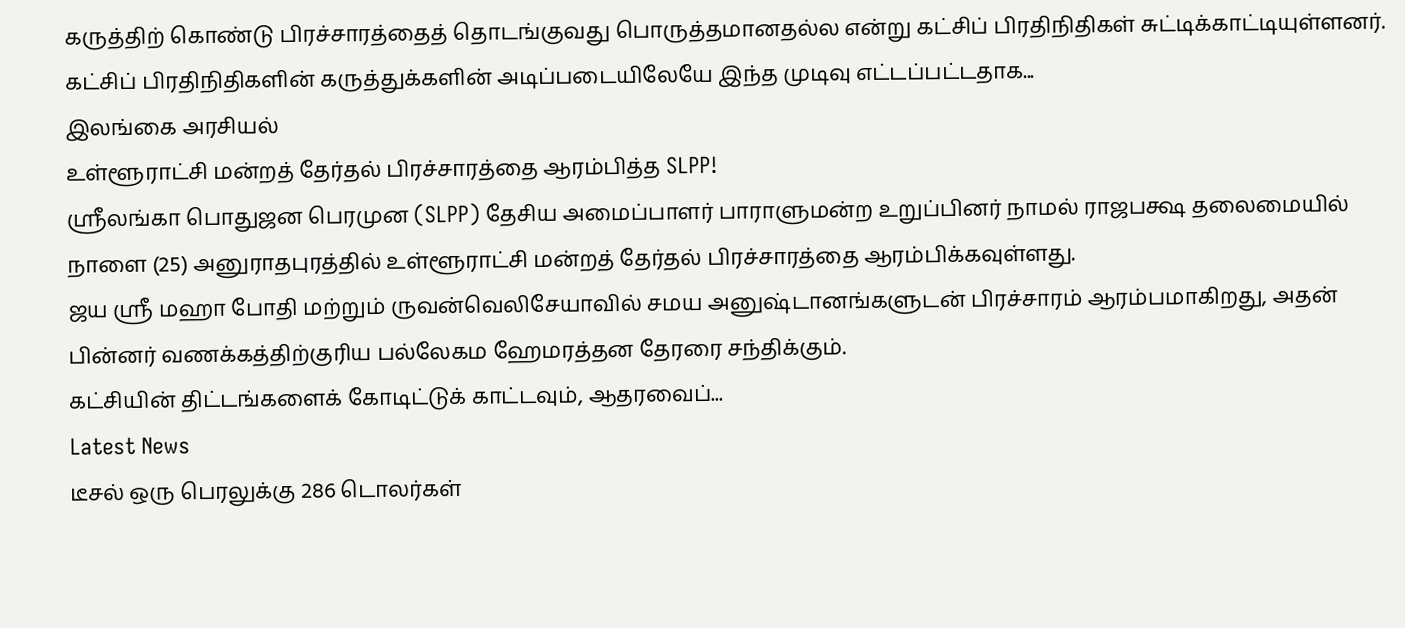கருத்திற் கொண்டு பிரச்சாரத்தைத் தொடங்குவது பொருத்தமானதல்ல என்று கட்சிப் பிரதிநிதிகள் சுட்டிக்காட்டியுள்ளனர்.
கட்சிப் பிரதிநிதிகளின் கருத்துக்களின் அடிப்படையிலேயே இந்த முடிவு எட்டப்பட்டதாக...
இலங்கை அரசியல்
உள்ளூராட்சி மன்றத் தேர்தல் பிரச்சாரத்தை ஆரம்பித்த SLPP!
ஸ்ரீலங்கா பொதுஜன பெரமுன (SLPP) தேசிய அமைப்பாளர் பாராளுமன்ற உறுப்பினர் நாமல் ராஜபக்ஷ தலைமையில் நாளை (25) அனுராதபுரத்தில் உள்ளூராட்சி மன்றத் தேர்தல் பிரச்சாரத்தை ஆரம்பிக்கவுள்ளது.
ஜய ஸ்ரீ மஹா போதி மற்றும் ருவன்வெலிசேயாவில் சமய அனுஷ்டானங்களுடன் பிரச்சாரம் ஆரம்பமாகிறது, அதன் பின்னர் வணக்கத்திற்குரிய பல்லேகம ஹேமரத்தன தேரரை சந்திக்கும்.
கட்சியின் திட்டங்களைக் கோடிட்டுக் காட்டவும், ஆதரவைப்...
Latest News
டீசல் ஒரு பெரலுக்கு 286 டொலர்கள்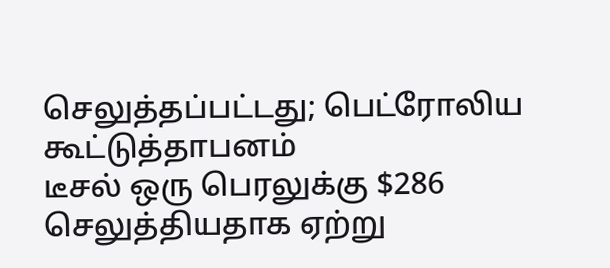செலுத்தப்பட்டது; பெட்ரோலிய கூட்டுத்தாபனம்
டீசல் ஒரு பெரலுக்கு $286 செலுத்தியதாக ஏற்று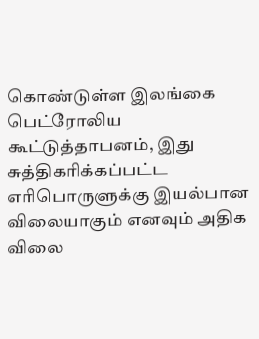கொண்டுள்ள இலங்கை பெட்ரோலிய கூட்டுத்தாபனம், இது சுத்திகரிக்கப்பட்ட எரிபொருளுக்கு இயல்பான விலையாகும் எனவும் அதிக விலை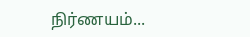நிர்ணயம்...